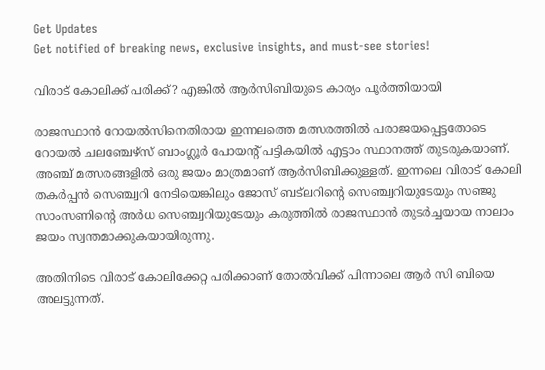Get Updates
Get notified of breaking news, exclusive insights, and must-see stories!

വിരാട് കോലിക്ക് പരിക്ക്? എങ്കില്‍ ആര്‍സിബിയുടെ കാര്യം പൂര്‍ത്തിയായി

രാജസ്ഥാന്‍ റോയല്‍സിനെതിരായ ഇന്നലത്തെ മത്സരത്തില്‍ പരാജയപ്പെട്ടതോടെ റോയല്‍ ചലഞ്ചേഴ്‌സ് ബാംഗ്ലൂര്‍ പോയന്റ് പട്ടികയില്‍ എട്ടാം സ്ഥാനത്ത് തുടരുകയാണ്. അഞ്ച് മത്സരങ്ങളില്‍ ഒരു ജയം മാത്രമാണ് ആര്‍സിബിക്കുള്ളത്. ഇന്നലെ വിരാട് കോലി തകര്‍പ്പന്‍ സെഞ്ച്വറി നേടിയെങ്കിലും ജോസ് ബട്‌ലറിന്റെ സെഞ്ച്വറിയുടേയും സഞ്ജു സാംസണിന്റെ അര്‍ധ സെഞ്ച്വറിയുടേയും കരുത്തില്‍ രാജസ്ഥാന്‍ തുടര്‍ച്ചയായ നാലാം ജയം സ്വന്തമാക്കുകയായിരുന്നു.

അതിനിടെ വിരാട് കോലിക്കേറ്റ പരിക്കാണ് തോല്‍വിക്ക് പിന്നാലെ ആര്‍ സി ബിയെ അലട്ടുന്നത്.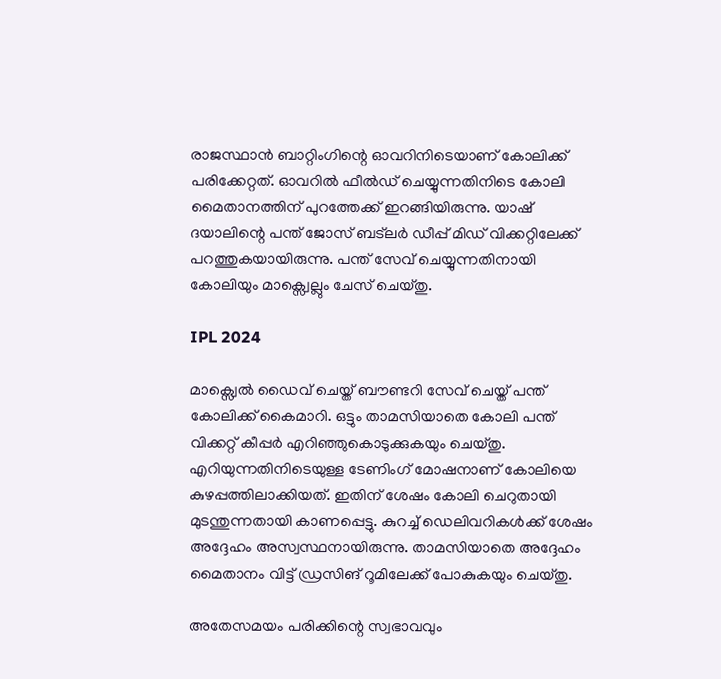രാജസ്ഥാന്‍ ബാറ്റിംഗിന്റെ ഓവറിനിടെയാണ് കോലിക്ക് പരിക്കേറ്റത്. ഓവറില്‍ ഫീല്‍ഡ് ചെയ്യുന്നതിനിടെ കോലി മൈതാനത്തിന് പുറത്തേക്ക് ഇറങ്ങിയിരുന്നു. യാഷ് ദയാലിന്റെ പന്ത് ജോസ് ബട്‌ലര്‍ ഡീപ്പ് മിഡ് വിക്കറ്റിലേക്ക് പറത്തുകയായിരുന്നു. പന്ത് സേവ് ചെയ്യുന്നതിനായി കോലിയും മാക്സ്വെല്ലും ചേസ് ചെയ്തു.

IPL 2024

മാക്സ്വെല്‍ ഡൈവ് ചെയ്ത് ബൗണ്ടറി സേവ് ചെയ്ത് പന്ത് കോലിക്ക് കൈമാറി. ഒട്ടും താമസിയാതെ കോലി പന്ത് വിക്കറ്റ് കീപ്പര്‍ എറിഞ്ഞുകൊടുക്കുകയും ചെയ്തു. എറിയുന്നതിനിടെയുള്ള ടേണിംഗ് മോഷനാണ് കോലിയെ കുഴപ്പത്തിലാക്കിയത്. ഇതിന് ശേഷം കോലി ചെറുതായി മുടന്തുന്നതായി കാണപ്പെട്ടു. കുറച്ച് ഡെലിവറികള്‍ക്ക് ശേഷം അദ്ദേഹം അസ്വസ്ഥനായിരുന്നു. താമസിയാതെ അദ്ദേഹം മൈതാനം വിട്ട് ഡ്രസിങ് റൂമിലേക്ക് പോകുകയും ചെയ്തു.

അതേസമയം പരിക്കിന്റെ സ്വഭാവവും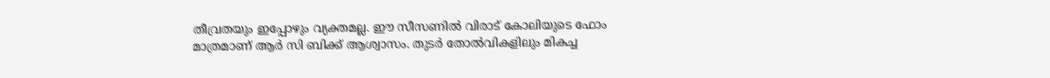തീവ്രതയും ഇപ്പോഴും വ്യക്തമല്ല. ഈ സീസണില്‍ വിരാട് കോലിയുടെ ഫോം മാത്രമാണ് ആര്‍ സി ബിക്ക് ആശ്വാസം. തുടര്‍ തോല്‍വികളിലും മികച്ച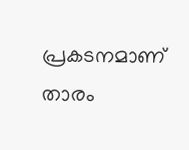പ്രകടനമാണ് താരം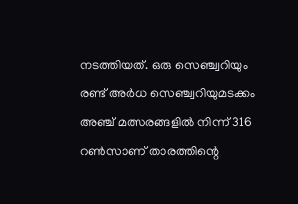നടത്തിയത്. ഒരു സെഞ്ച്വറിയും രണ്ട് അര്‍ധ സെഞ്ച്വറിയുമടക്കം അഞ്ച് മത്സരങ്ങളില്‍ നിന്ന് 316 റണ്‍സാണ് താരത്തിന്റെ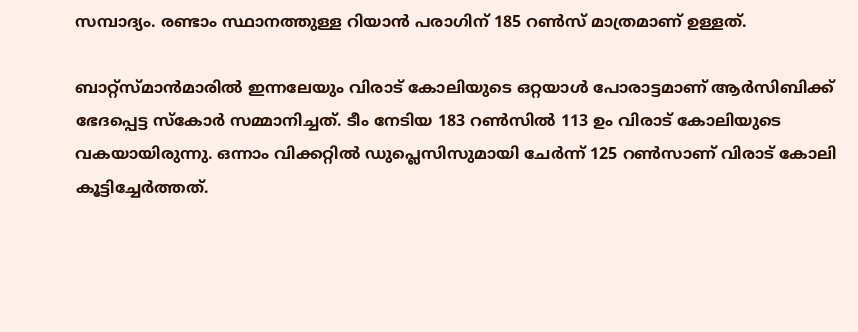സമ്പാദ്യം. രണ്ടാം സ്ഥാനത്തുള്ള റിയാന്‍ പരാഗിന് 185 റണ്‍സ് മാത്രമാണ് ഉള്ളത്.

ബാറ്റ്‌സ്മാന്‍മാരില്‍ ഇന്നലേയും വിരാട് കോലിയുടെ ഒറ്റയാള്‍ പോരാട്ടമാണ് ആര്‍സിബിക്ക് ഭേദപ്പെട്ട സ്‌കോര്‍ സമ്മാനിച്ചത്. ടീം നേടിയ 183 റണ്‍സില്‍ 113 ഉം വിരാട് കോലിയുടെ വകയായിരുന്നു. ഒന്നാം വിക്കറ്റില്‍ ഡുപ്ലെസിസുമായി ചേര്‍ന്ന് 125 റണ്‍സാണ് വിരാട് കോലി കൂട്ടിച്ചേര്‍ത്തത്.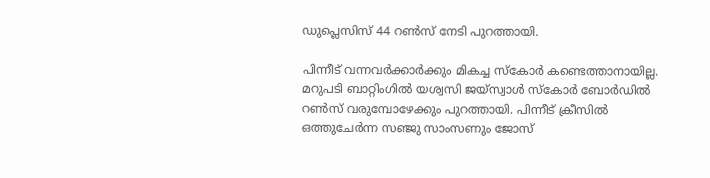ഡുപ്ലെസിസ് 44 റണ്‍സ് നേടി പുറത്തായി.

പിന്നീട് വന്നവര്‍ക്കാര്‍ക്കും മികച്ച സ്‌കോര്‍ കണ്ടെത്താനായില്ല. മറുപടി ബാറ്റിംഗില്‍ യശ്വസി ജയ്‌സ്വാള്‍ സ്‌കോര്‍ ബോര്‍ഡില്‍ റണ്‍സ് വരുമ്പോഴേക്കും പുറത്തായി. പിന്നീട് ക്രീസില്‍ ഒത്തുചേര്‍ന്ന സഞ്ജു സാംസണും ജോസ്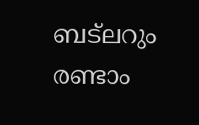ബട്‌ലറും രണ്ടാം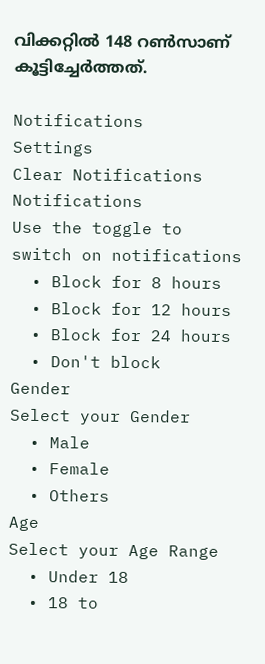വിക്കറ്റില്‍ 148 റണ്‍സാണ് കൂട്ടിച്ചേര്‍ത്തത്.

Notifications
Settings
Clear Notifications
Notifications
Use the toggle to switch on notifications
  • Block for 8 hours
  • Block for 12 hours
  • Block for 24 hours
  • Don't block
Gender
Select your Gender
  • Male
  • Female
  • Others
Age
Select your Age Range
  • Under 18
  • 18 to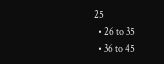25
  • 26 to 35
  • 36 to 45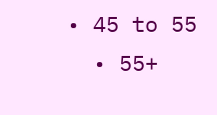• 45 to 55
  • 55+